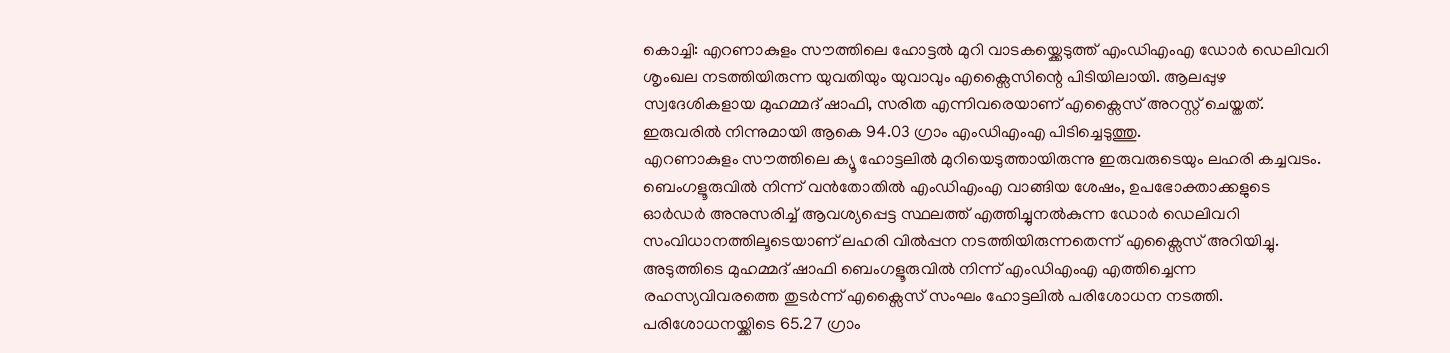കൊച്ചി: എറണാകുളം സൗത്തിലെ ഹോട്ടൽ മുറി വാടകയ്ക്കെടുത്ത് എംഡിഎംഎ ഡോർ ഡെലിവറി ശൃംഖല നടത്തിയിരുന്ന യുവതിയും യുവാവും എക്സൈസിന്റെ പിടിയിലായി. ആലപ്പുഴ സ്വദേശികളായ മുഹമ്മദ് ഷാഫി, സരിത എന്നിവരെയാണ് എക്സൈസ് അറസ്റ്റ് ചെയ്തത്. ഇരുവരിൽ നിന്നുമായി ആകെ 94.03 ഗ്രാം എംഡിഎംഎ പിടിച്ചെടുത്തു.
എറണാകുളം സൗത്തിലെ ക്യൂ ഹോട്ടലിൽ മുറിയെടുത്തായിരുന്നു ഇരുവരുടെയും ലഹരി കച്ചവടം. ബെംഗളൂരുവിൽ നിന്ന് വൻതോതിൽ എംഡിഎംഎ വാങ്ങിയ ശേഷം, ഉപഭോക്താക്കളുടെ ഓർഡർ അനുസരിച്ച് ആവശ്യപ്പെട്ട സ്ഥലത്ത് എത്തിച്ചുനൽകുന്ന ഡോർ ഡെലിവറി സംവിധാനത്തിലൂടെയാണ് ലഹരി വിൽപ്പന നടത്തിയിരുന്നതെന്ന് എക്സൈസ് അറിയിച്ചു.
അടുത്തിടെ മുഹമ്മദ് ഷാഫി ബെംഗളൂരുവിൽ നിന്ന് എംഡിഎംഎ എത്തിച്ചെന്ന രഹസ്യവിവരത്തെ തുടർന്ന് എക്സൈസ് സംഘം ഹോട്ടലിൽ പരിശോധന നടത്തി. പരിശോധനയ്ക്കിടെ 65.27 ഗ്രാം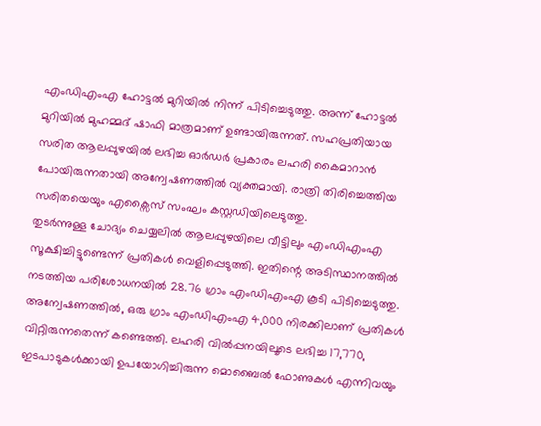എംഡിഎംഎ ഹോട്ടൽ മുറിയിൽ നിന്ന് പിടിച്ചെടുത്തു. അന്ന് ഹോട്ടൽ മുറിയിൽ മുഹമ്മദ് ഷാഫി മാത്രമാണ് ഉണ്ടായിരുന്നത്. സഹപ്രതിയായ സരിത ആലപ്പുഴയിൽ ലഭിച്ച ഓർഡർ പ്രകാരം ലഹരി കൈമാറാൻ പോയിരുന്നതായി അന്വേഷണത്തിൽ വ്യക്തമായി. രാത്രി തിരിച്ചെത്തിയ സരിതയെയും എക്സൈസ് സംഘം കസ്റ്റഡിയിലെടുത്തു.
തുടർന്നുള്ള ചോദ്യം ചെയ്യലിൽ ആലപ്പുഴയിലെ വീട്ടിലും എംഡിഎംഎ സൂക്ഷിച്ചിട്ടുണ്ടെന്ന് പ്രതികൾ വെളിപ്പെടുത്തി. ഇതിന്റെ അടിസ്ഥാനത്തിൽ നടത്തിയ പരിശോധനയിൽ 28.76 ഗ്രാം എംഡിഎംഎ കൂടി പിടിച്ചെടുത്തു.
അന്വേഷണത്തിൽ, ഒരു ഗ്രാം എംഡിഎംഎ 4,000 നിരക്കിലാണ് പ്രതികൾ വിറ്റിരുന്നതെന്ന് കണ്ടെത്തി. ലഹരി വിൽപ്പനയിലൂടെ ലഭിച്ച 17,770, ഇടപാടുകൾക്കായി ഉപയോഗിച്ചിരുന്ന മൊബൈൽ ഫോണുകൾ എന്നിവയും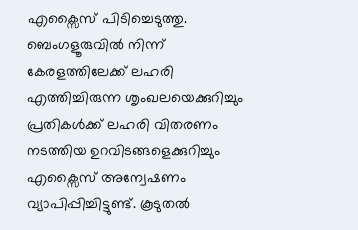എക്സൈസ് പിടിച്ചെടുത്തു. ബെംഗളൂരുവിൽ നിന്ന് കേരളത്തിലേക്ക് ലഹരി എത്തിച്ചിരുന്ന ശൃംഖലയെക്കുറിച്ചും പ്രതികൾക്ക് ലഹരി വിതരണം നടത്തിയ ഉറവിടങ്ങളെക്കുറിച്ചും എക്സൈസ് അന്വേഷണം വ്യാപിപ്പിച്ചിട്ടുണ്ട്. കൂടുതൽ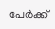പേർക്ക്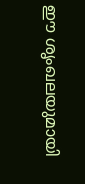ഈ ശൃംഖലയുമായി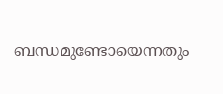ബന്ധമുണ്ടോയെന്നതും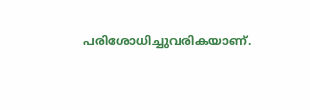പരിശോധിച്ചുവരികയാണ്.